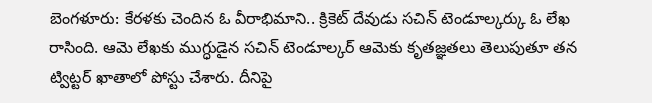బెంగళూరు: కేరళకు చెందిన ఓ వీరాభిమాని.. క్రికెట్ దేవుడు సచిన్ టెండూల్కర్కు ఓ లేఖ రాసింది. ఆమె లేఖకు ముగ్ధుడైన సచిన్ టెండూల్కర్ ఆమెకు కృతజ్ఞతలు తెలుపుతూ తన ట్విట్టర్ ఖాతాలో పోస్టు చేశారు. దీనిపై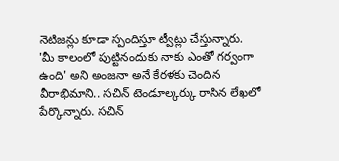నెటిజన్లు కూడా స్పందిస్తూ ట్వీట్లు చేస్తున్నారు.
'మీ కాలంలో పుట్టినందుకు నాకు ఎంతో గర్వంగా ఉంది' అని అంజనా అనే కేరళకు చెందిన వీరాభిమాని.. సచిన్ టెండూల్కర్కు రాసిన లేఖలో పేర్కొన్నారు. సచిన్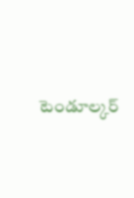టెండూల్కర్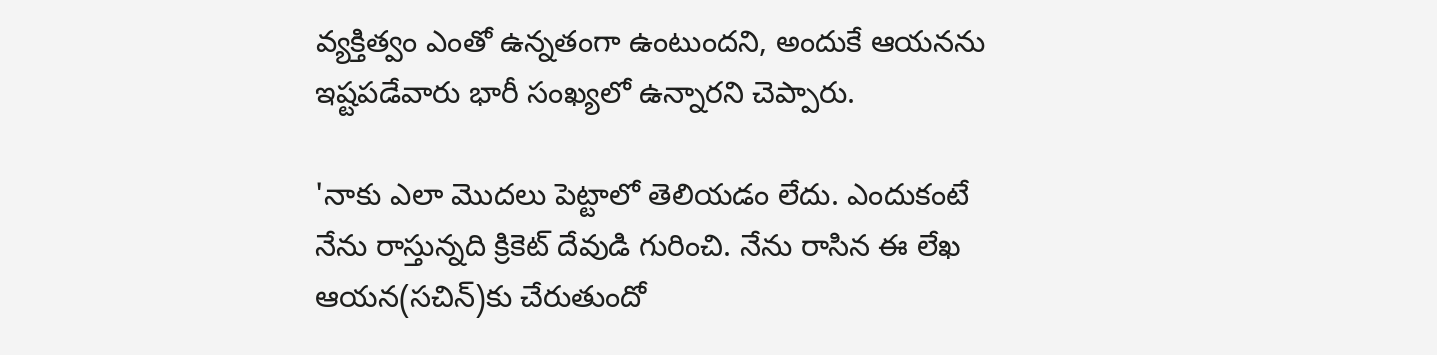వ్యక్తిత్వం ఎంతో ఉన్నతంగా ఉంటుందని, అందుకే ఆయనను ఇష్టపడేవారు భారీ సంఖ్యలో ఉన్నారని చెప్పారు.

'నాకు ఎలా మొదలు పెట్టాలో తెలియడం లేదు. ఎందుకంటే నేను రాస్తున్నది క్రికెట్ దేవుడి గురించి. నేను రాసిన ఈ లేఖ ఆయన(సచిన్)కు చేరుతుందో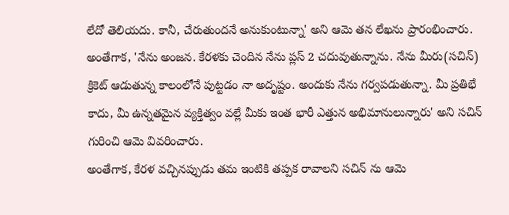లేదో తెలియదు. కానీ, చేరుతుందనే అనుకుంటున్నా' అని ఆమె తన లేఖను ప్రారంభించారు.
అంతేగాక, 'నేను అంజన. కేరళకు చెందిన నేను ప్లస్ 2 చదువుతున్నాను. నేను మీరు(సచిన్) క్రికెట్ ఆడుతున్న కాలంలోనే పుట్టడం నా అదృష్టం. అందుకు నేను గర్వపడుతున్నా. మీ ప్రతిభే కాదు, మీ ఉన్నతమైన వ్యక్తిత్వం వల్లే మీకు ఇంత భారీ ఎత్తున అభిమానులున్నారు' అని సచిన్ గురించి ఆమె వివరించారు.
అంతేగాక, కేరళ వచ్చినప్పుడు తమ ఇంటికి తప్పక రావాలని సచిన్ ను ఆమె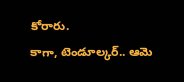కోరారు.
కాగా, టెండూల్కర్.. ఆమె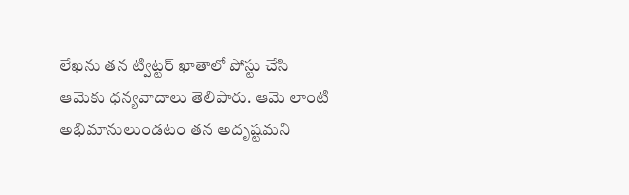లేఖను తన ట్విట్టర్ ఖాతాలో పోస్టు చేసి ఆమెకు ధన్యవాదాలు తెలిపారు. ఆమె లాంటి అభిమానులుండటం తన అదృష్టమని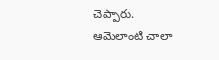చెప్పారు. ఆమెలాంటి చాలా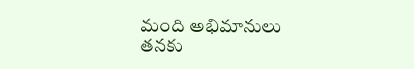మంది అభిమానులు తనకు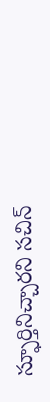స్ఫూర్తినిచ్చారని సచిన్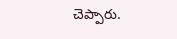చెప్పారు.